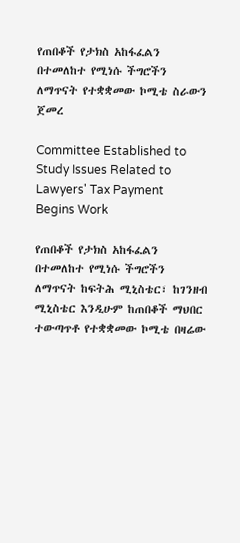የጠበቆች የታክስ አከፋፈልን በተመለከተ የሚነሱ ችግሮችን ለማጥናት የተቋቋመው ኮሚቴ ስራውን ጀመረ

Committee Established to Study Issues Related to Lawyers' Tax Payment Begins Work

የጠበቆች የታክስ አከፋፈልን በተመለከተ የሚነሱ ችግሮችን ለማጥናት ከፍትሕ ሚኒስቴር፣ ከገንዘብ ሚኒስቴር እንዲሁም ከጠበቆች ማህበር ተውጣጥቶ የተቋቋመው ኮሚቴ በዛሬው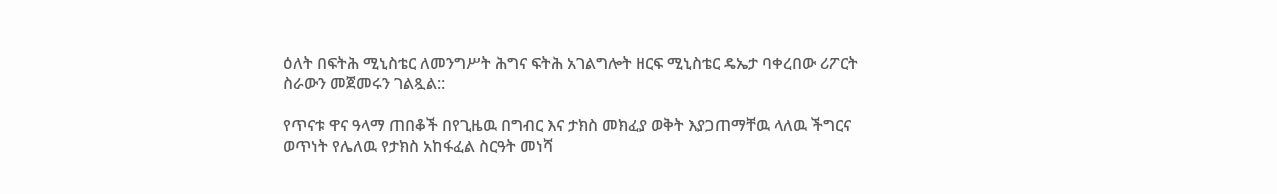ዕለት በፍትሕ ሚኒስቴር ለመንግሥት ሕግና ፍትሕ አገልግሎት ዘርፍ ሚኒስቴር ዴኤታ ባቀረበው ሪፖርት ስራውን መጀመሩን ገልጿል::

የጥናቱ ዋና ዓላማ ጠበቆች በየጊዜዉ በግብር እና ታክስ መክፈያ ወቅት እያጋጠማቸዉ ላለዉ ችግርና ወጥነት የሌለዉ የታክስ አከፋፈል ስርዓት መነሻ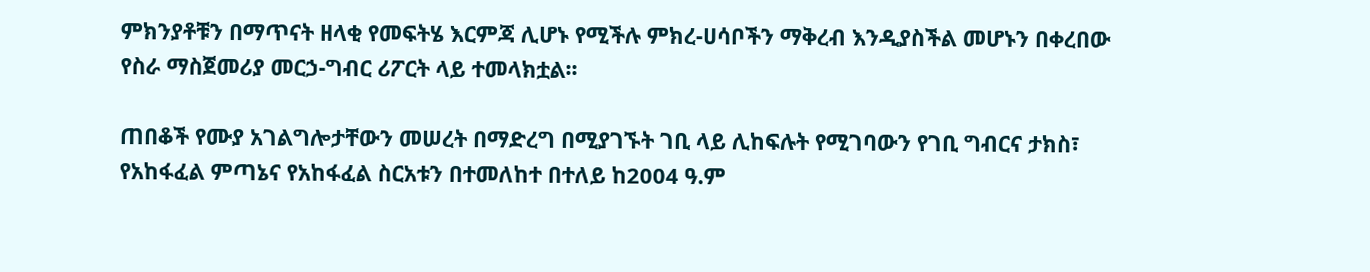ምክንያቶቹን በማጥናት ዘላቂ የመፍትሄ እርምጃ ሊሆኑ የሚችሉ ምክረ-ሀሳቦችን ማቅረብ እንዲያስችል መሆኑን በቀረበው የስራ ማስጀመሪያ መርኃ-ግብር ሪፖርት ላይ ተመላክቷል፡፡

ጠበቆች የሙያ አገልግሎታቸውን መሠረት በማድረግ በሚያገኙት ገቢ ላይ ሊከፍሉት የሚገባውን የገቢ ግብርና ታክስ፣ የአከፋፈል ምጣኔና የአከፋፈል ስርአቱን በተመለከተ በተለይ ከ2004 ዓ.ም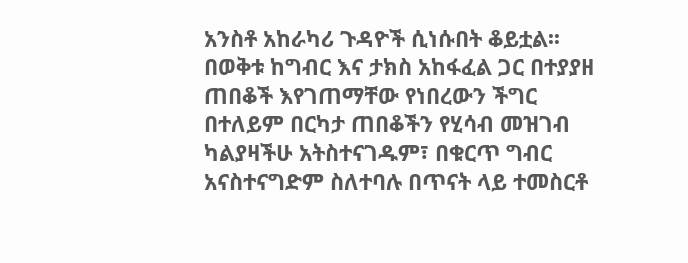አንስቶ አከራካሪ ጉዳዮች ሲነሱበት ቆይቷል፡፡ በወቅቱ ከግብር እና ታክስ አከፋፈል ጋር በተያያዘ ጠበቆች እየገጠማቸው የነበረውን ችግር በተለይም በርካታ ጠበቆችን የሂሳብ መዝገብ ካልያዛችሁ አትስተናገዱም፣ በቁርጥ ግብር አናስተናግድም ስለተባሉ በጥናት ላይ ተመስርቶ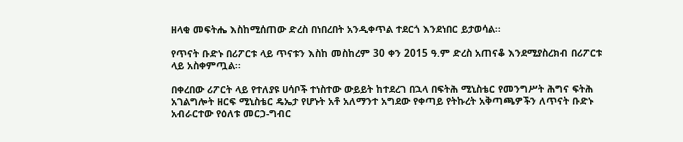ዘላቂ መፍትሔ እስከሚሰጠው ድረስ በነበረበት አንዲቀጥል ተደርጎ እንደነበር ይታወሳል፡፡

የጥናት ቡድኑ በሪፖርቱ ላይ ጥናቱን እስከ መስከረም 30 ቀን 2015 ዓ.ም ድረስ አጠናቆ እንደሚያስረክብ በሪፖርቱ ላይ አስቀምጧል፡፡

በቀረበው ሪፖርት ላይ የተለያዩ ሀሳቦች ተነስተው ውይይት ከተደረገ በኋላ በፍትሕ ሚኒስቴር የመንግሥት ሕግና ፍትሕ አገልግሎት ዘርፍ ሚኒስቴር ዴኤታ የሆኑት አቶ አለማንተ አግደው የቀጣይ የትኩረት አቅጣጫዎችን ለጥናት ቡድኑ አብራርተው የዕለቱ መርኃ-ግብር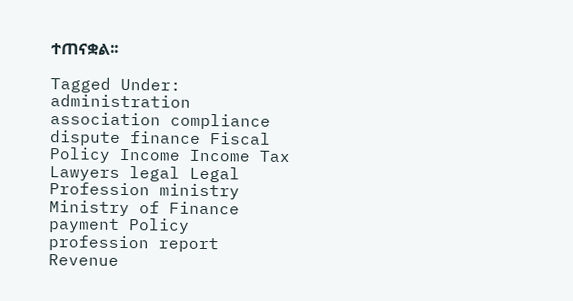ተጠናቋል፡፡

Tagged Under: administration association compliance dispute finance Fiscal Policy Income Income Tax Lawyers legal Legal Profession ministry Ministry of Finance payment Policy profession report Revenue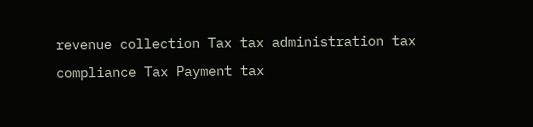revenue collection Tax tax administration tax compliance Tax Payment tax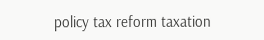policy tax reform taxation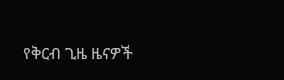የቅርብ ጊዜ ዜናዎች